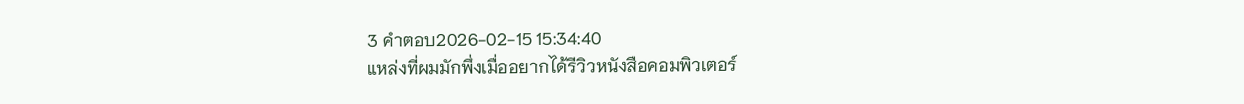3 คำตอบ2026-02-15 15:34:40
แหล่งที่ผมมักพึ่งเมื่ออยากได้รีวิวหนังสือคอมพิวเตอร์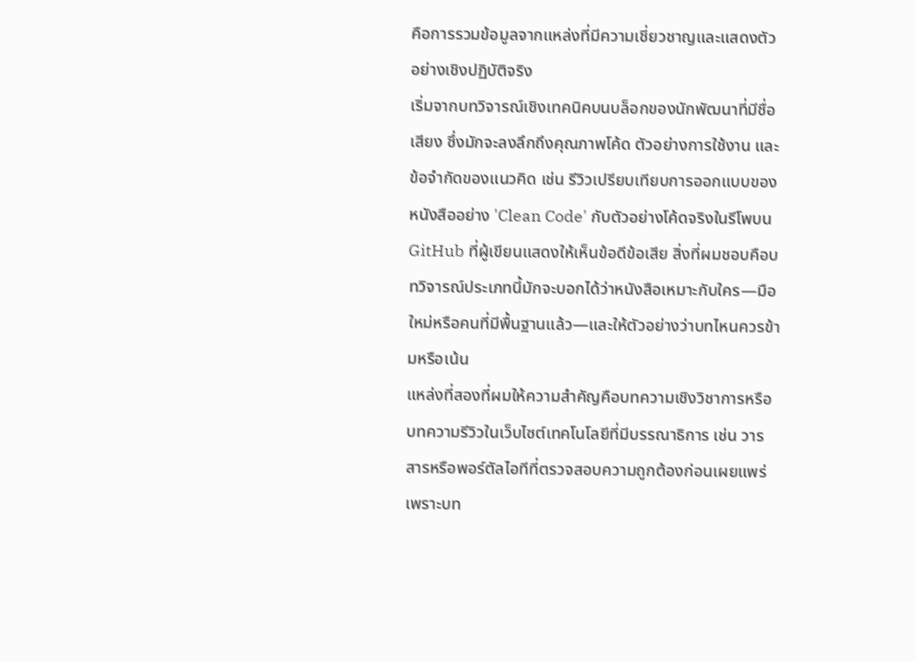คือการรวมข้อมูลจากแหล่งที่มีความเชี่ยวชาญและแสดงตัวอย่างเชิงปฏิบัติจริง
เริ่มจากบทวิจารณ์เชิงเทคนิคบนบล็อกของนักพัฒนาที่มีชื่อเสียง ซึ่งมักจะลงลึกถึงคุณภาพโค้ด ตัวอย่างการใช้งาน และข้อจำกัดของแนวคิด เช่น รีวิวเปรียบเทียบการออกแบบของหนังสืออย่าง 'Clean Code' กับตัวอย่างโค้ดจริงในรีโพบน GitHub ที่ผู้เขียนแสดงให้เห็นข้อดีข้อเสีย สิ่งที่ผมชอบคือบทวิจารณ์ประเภทนี้มักจะบอกได้ว่าหนังสือเหมาะกับใคร—มือใหม่หรือคนที่มีพื้นฐานแล้ว—และให้ตัวอย่างว่าบทไหนควรข้ามหรือเน้น
แหล่งที่สองที่ผมให้ความสำคัญคือบทความเชิงวิชาการหรือบทความรีวิวในเว็บไซต์เทคโนโลยีที่มีบรรณาธิการ เช่น วารสารหรือพอร์ตัลไอทีที่ตรวจสอบความถูกต้องก่อนเผยแพร่ เพราะบท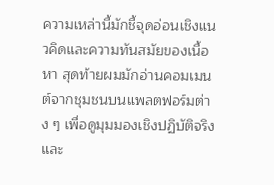ความเหล่านี้มักชี้จุดอ่อนเชิงแนวคิดและความทันสมัยของเนื้อหา สุดท้ายผมมักอ่านคอมเมนต์จากชุมชนบนแพลตฟอร์มต่าง ๆ เพื่อดูมุมมองเชิงปฏิบัติจริงและ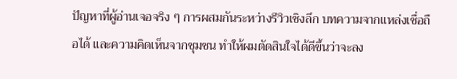ปัญหาที่ผู้อ่านเจอจริง ๆ การผสมกันระหว่างรีวิวเชิงลึก บทความจากแหล่งเชื่อถือได้ และความคิดเห็นจากชุมชน ทำให้ผมตัดสินใจได้ดีขึ้นว่าจะลง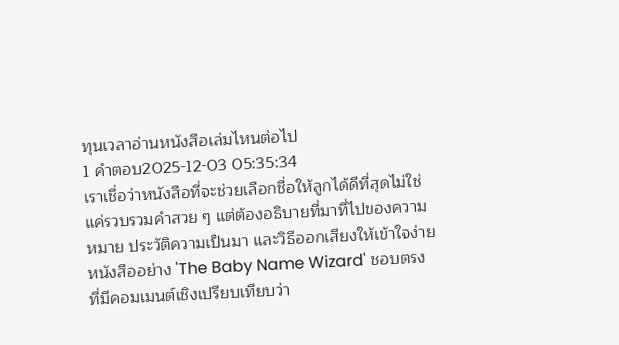ทุนเวลาอ่านหนังสือเล่มไหนต่อไป
1 คำตอบ2025-12-03 05:35:34
เราเชื่อว่าหนังสือที่จะช่วยเลือกชื่อให้ลูกได้ดีที่สุดไม่ใช่แค่รวบรวมคำสวย ๆ แต่ต้องอธิบายที่มาที่ไปของความหมาย ประวัติความเป็นมา และวิธีออกเสียงให้เข้าใจง่าย หนังสืออย่าง 'The Baby Name Wizard' ชอบตรงที่มีคอมเมนต์เชิงเปรียบเทียบว่า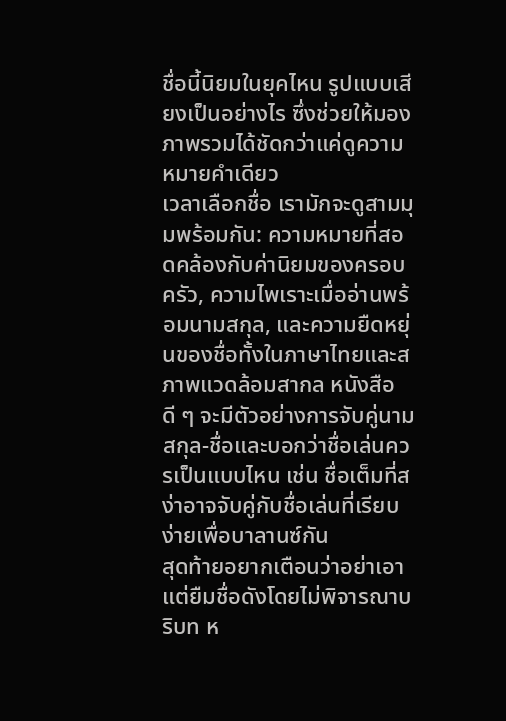ชื่อนี้นิยมในยุคไหน รูปแบบเสียงเป็นอย่างไร ซึ่งช่วยให้มองภาพรวมได้ชัดกว่าแค่ดูความหมายคำเดียว
เวลาเลือกชื่อ เรามักจะดูสามมุมพร้อมกัน: ความหมายที่สอดคล้องกับค่านิยมของครอบครัว, ความไพเราะเมื่ออ่านพร้อมนามสกุล, และความยืดหยุ่นของชื่อทั้งในภาษาไทยและสภาพแวดล้อมสากล หนังสือดี ๆ จะมีตัวอย่างการจับคู่นามสกุล-ชื่อและบอกว่าชื่อเล่นควรเป็นแบบไหน เช่น ชื่อเต็มที่สง่าอาจจับคู่กับชื่อเล่นที่เรียบง่ายเพื่อบาลานซ์กัน
สุดท้ายอยากเตือนว่าอย่าเอาแต่ยืมชื่อดังโดยไม่พิจารณาบริบท ห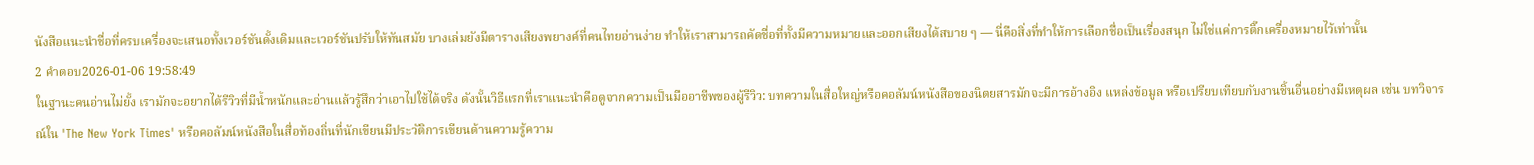นังสือแนะนำชื่อที่ครบเครื่องจะเสนอทั้งเวอร์ชันดั้งเดิมและเวอร์ชันปรับให้ทันสมัย บางเล่มยังมีตารางเสียงพยางค์ที่คนไทยอ่านง่าย ทำให้เราสามารถคัดชื่อที่ทั้งมีความหมายและออกเสียงได้สบาย ๆ — นี่คือสิ่งที่ทำให้การเลือกชื่อเป็นเรื่องสนุก ไม่ใช่แค่การติ๊กเครื่องหมายไว้เท่านั้น
2 คำตอบ2026-01-06 19:58:49
ในฐานะคนอ่านไม่ยั้ง เรามักจะอยากได้รีวิวที่มีน้ำหนักและอ่านแล้วรู้สึกว่าเอาไปใช้ได้จริง ดังนั้นวิธีแรกที่เราแนะนำคือดูจากความเป็นมืออาชีพของผู้รีวิว: บทความในสื่อใหญ่หรือคอลัมน์หนังสือของนิตยสารมักจะมีการอ้างอิง แหล่งข้อมูล หรือเปรียบเทียบกับงานชิ้นอื่นอย่างมีเหตุผล เช่น บทวิจารณ์ใน 'The New York Times' หรือคอลัมน์หนังสือในสื่อท้องถิ่นที่นักเขียนมีประวัติการเขียนด้านความรู้ความ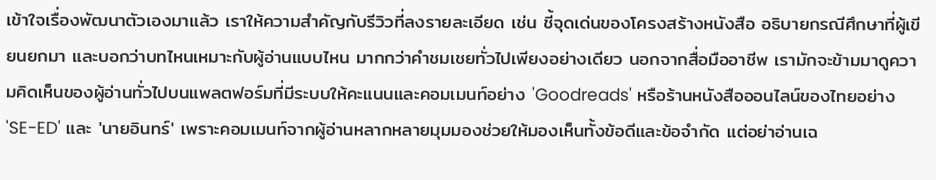เข้าใจเรื่องพัฒนาตัวเองมาแล้ว เราให้ความสำคัญกับรีวิวที่ลงรายละเอียด เช่น ชี้จุดเด่นของโครงสร้างหนังสือ อธิบายกรณีศึกษาที่ผู้เขียนยกมา และบอกว่าบทไหนเหมาะกับผู้อ่านแบบไหน มากกว่าคำชมเชยทั่วไปเพียงอย่างเดียว นอกจากสื่อมืออาชีพ เรามักจะข้ามมาดูความคิดเห็นของผู้อ่านทั่วไปบนแพลตฟอร์มที่มีระบบให้คะแนนและคอมเมนท์อย่าง 'Goodreads' หรือร้านหนังสือออนไลน์ของไทยอย่าง 'SE-ED' และ 'นายอินทร์' เพราะคอมเมนท์จากผู้อ่านหลากหลายมุมมองช่วยให้มองเห็นทั้งข้อดีและข้อจำกัด แต่อย่าอ่านเฉ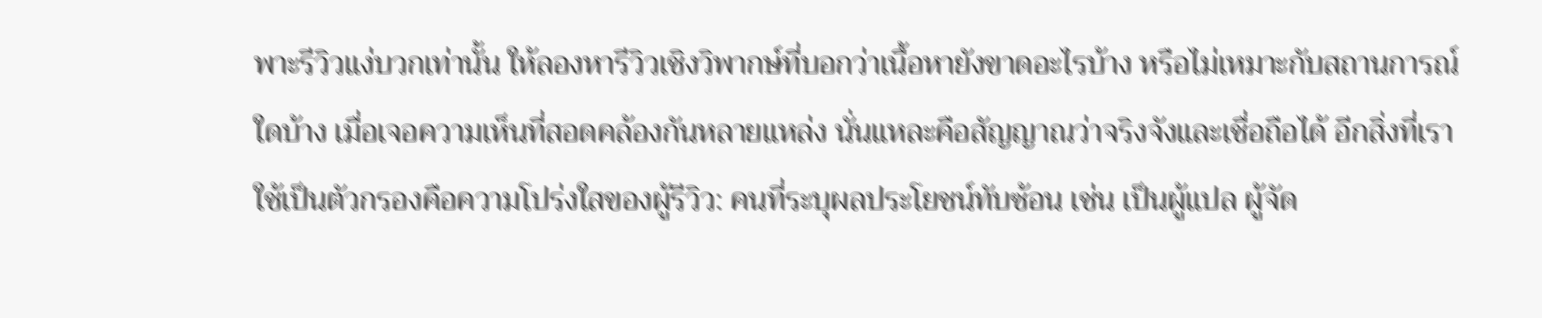พาะรีวิวแง่บวกเท่านั้น ให้ลองหารีวิวเชิงวิพากษ์ที่บอกว่าเนื้อหายังขาดอะไรบ้าง หรือไม่เหมาะกับสถานการณ์ใดบ้าง เมื่อเจอความเห็นที่สอดคล้องกันหลายแหล่ง นั่นแหละคือสัญญาณว่าจริงจังและเชื่อถือได้ อีกสิ่งที่เราใช้เป็นตัวกรองคือความโปร่งใสของผู้รีวิว: คนที่ระบุผลประโยชน์ทับซ้อน เช่น เป็นผู้แปล ผู้จัด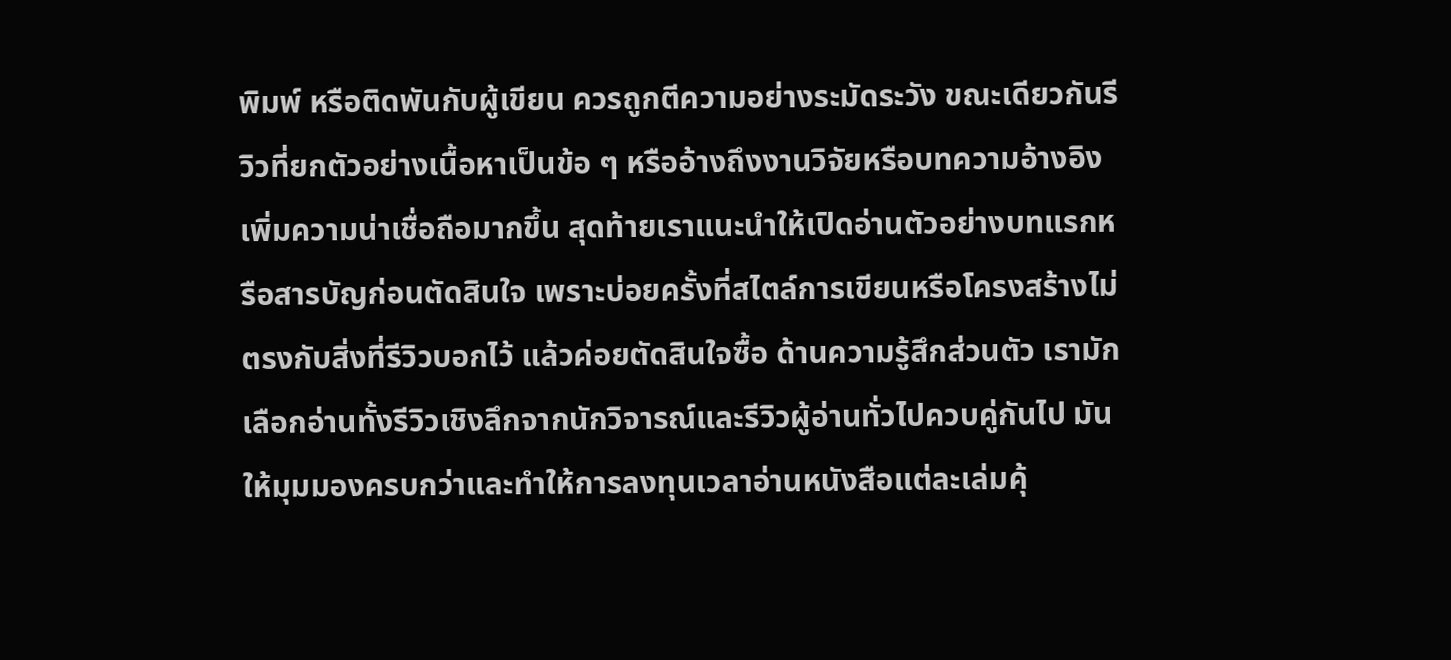พิมพ์ หรือติดพันกับผู้เขียน ควรถูกตีความอย่างระมัดระวัง ขณะเดียวกันรีวิวที่ยกตัวอย่างเนื้อหาเป็นข้อ ๆ หรืออ้างถึงงานวิจัยหรือบทความอ้างอิงเพิ่มความน่าเชื่อถือมากขึ้น สุดท้ายเราแนะนำให้เปิดอ่านตัวอย่างบทแรกหรือสารบัญก่อนตัดสินใจ เพราะบ่อยครั้งที่สไตล์การเขียนหรือโครงสร้างไม่ตรงกับสิ่งที่รีวิวบอกไว้ แล้วค่อยตัดสินใจซื้อ ด้านความรู้สึกส่วนตัว เรามักเลือกอ่านทั้งรีวิวเชิงลึกจากนักวิจารณ์และรีวิวผู้อ่านทั่วไปควบคู่กันไป มันให้มุมมองครบกว่าและทำให้การลงทุนเวลาอ่านหนังสือแต่ละเล่มคุ้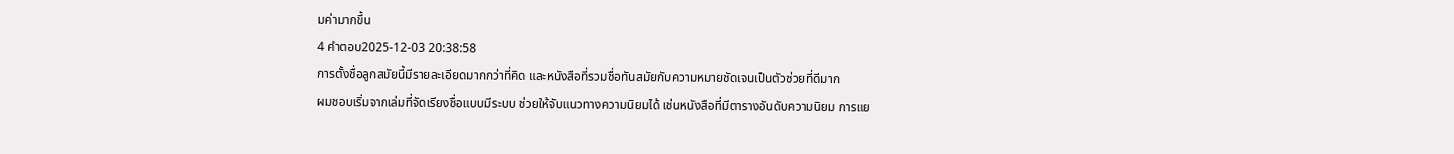มค่ามากขึ้น
4 คำตอบ2025-12-03 20:38:58
การตั้งชื่อลูกสมัยนี้มีรายละเอียดมากกว่าที่คิด และหนังสือที่รวมชื่อทันสมัยกับความหมายชัดเจนเป็นตัวช่วยที่ดีมาก
ผมชอบเริ่มจากเล่มที่จัดเรียงชื่อแบบมีระบบ ช่วยให้จับแนวทางความนิยมได้ เช่นหนังสือที่มีตารางอันดับความนิยม การแย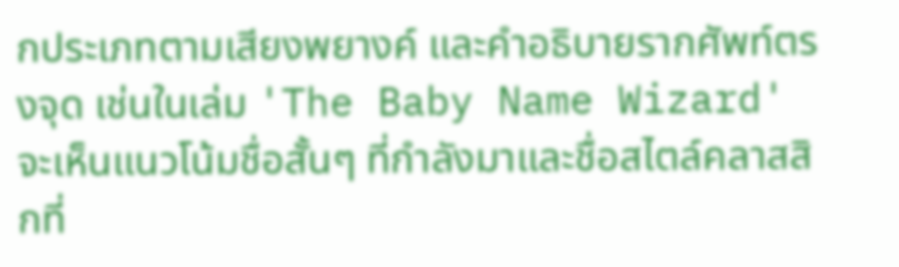กประเภทตามเสียงพยางค์ และคำอธิบายรากศัพท์ตรงจุด เช่นในเล่ม 'The Baby Name Wizard' จะเห็นแนวโน้มชื่อสั้นๆ ที่กำลังมาและชื่อสไตล์คลาสสิกที่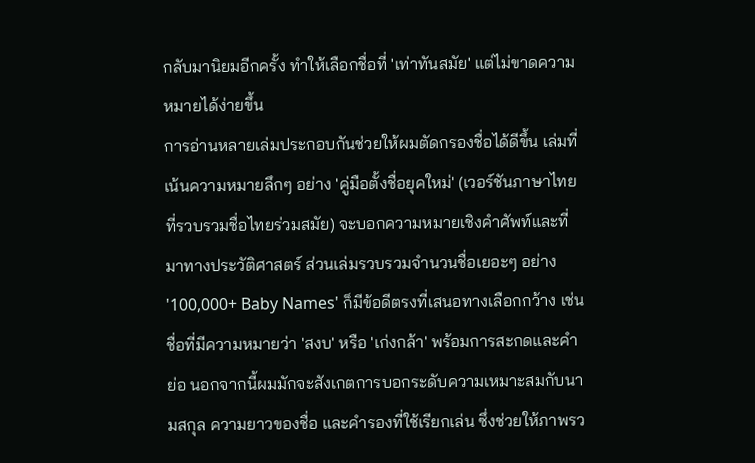กลับมานิยมอีกครั้ง ทำให้เลือกชื่อที่ 'เท่าทันสมัย' แต่ไม่ขาดความหมายได้ง่ายขึ้น
การอ่านหลายเล่มประกอบกันช่วยให้ผมตัดกรองชื่อได้ดีขึ้น เล่มที่เน้นความหมายลึกๆ อย่าง 'คู่มือตั้งชื่อยุคใหม่' (เวอร์ชันภาษาไทยที่รวบรวมชื่อไทยร่วมสมัย) จะบอกความหมายเชิงคำศัพท์และที่มาทางประวัติศาสตร์ ส่วนเล่มรวบรวมจำนวนชื่อเยอะๆ อย่าง '100,000+ Baby Names' ก็มีข้อดีตรงที่เสนอทางเลือกกว้าง เช่นชื่อที่มีความหมายว่า 'สงบ' หรือ 'เก่งกล้า' พร้อมการสะกดและคำย่อ นอกจากนี้ผมมักจะสังเกตการบอกระดับความเหมาะสมกับนามสกุล ความยาวของชื่อ และคำรองที่ใช้เรียกเล่น ซึ่งช่วยให้ภาพรว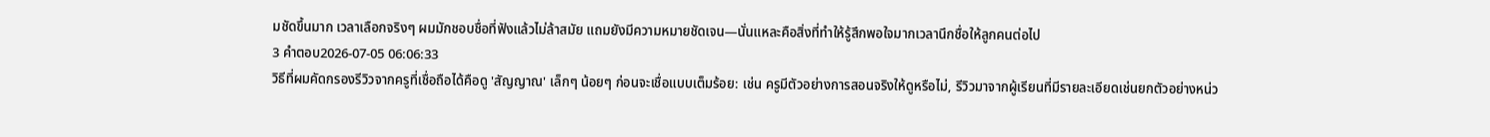มชัดขึ้นมาก เวลาเลือกจริงๆ ผมมักชอบชื่อที่ฟังแล้วไม่ล้าสมัย แถมยังมีความหมายชัดเจน—นั่นแหละคือสิ่งที่ทำให้รู้สึกพอใจมากเวลานึกชื่อให้ลูกคนต่อไป
3 คำตอบ2026-07-05 06:06:33
วิธีที่ผมคัดกรองรีวิวจากครูที่เชื่อถือได้คือดู 'สัญญาณ' เล็กๆ น้อยๆ ก่อนจะเชื่อแบบเต็มร้อย: เช่น ครูมีตัวอย่างการสอนจริงให้ดูหรือไม่, รีวิวมาจากผู้เรียนที่มีรายละเอียดเช่นยกตัวอย่างหน่ว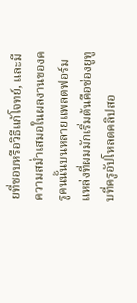ยที่ชอบหรือวิธีแก้โจทย์, และมีความสม่ำเสมอในผลงานของครูคนนั้นบนหลายแพลตฟอร์ม
แหล่งที่ผมมักเริ่มต้นคือช่องยูทูบที่ครูอัปโหลดคลิปสอ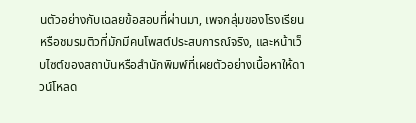นตัวอย่างกับเฉลยข้อสอบที่ผ่านมา, เพจกลุ่มของโรงเรียนหรือชมรมติวที่มักมีคนโพสต์ประสบการณ์จริง, และหน้าเว็บไซต์ของสถาบันหรือสำนักพิมพ์ที่เผยตัวอย่างเนื้อหาให้ดาวน์โหลด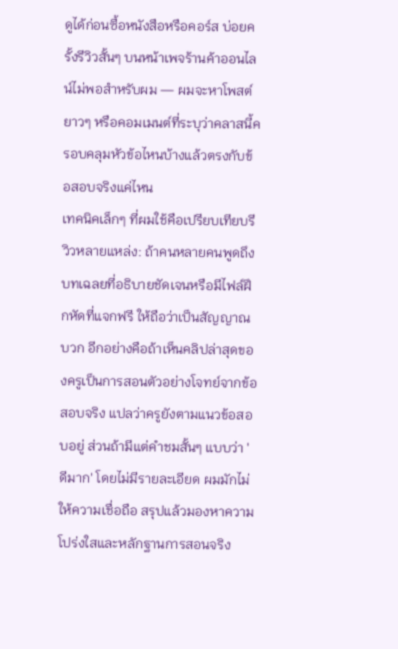ดูได้ก่อนซื้อหนังสือหรือคอร์ส บ่อยครั้งรีวิวสั้นๆ บนหน้าเพจร้านค้าออนไลน์ไม่พอสำหรับผม — ผมจะหาโพสต์ยาวๆ หรือคอมเมนต์ที่ระบุว่าคลาสนี้ครอบคลุมหัวข้อไหนบ้างแล้วตรงกับข้อสอบจริงแค่ไหน
เทคนิคเล็กๆ ที่ผมใช้คือเปรียบเทียบรีวิวหลายแหล่ง: ถ้าคนหลายคนพูดถึงบทเฉลยที่อธิบายชัดเจนหรือมีไฟล์ฝึกหัดที่แจกฟรี ให้ถือว่าเป็นสัญญาณบวก อีกอย่างคือถ้าเห็นคลิปล่าสุดของครูเป็นการสอนตัวอย่างโจทย์จากข้อสอบจริง แปลว่าครูยังตามแนวข้อสอบอยู่ ส่วนถ้ามีแต่คำชมสั้นๆ แบบว่า 'ดีมาก' โดยไม่มีรายละเอียด ผมมักไม่ให้ความเชื่อถือ สรุปแล้วมองหาความโปร่งใสและหลักฐานการสอนจริง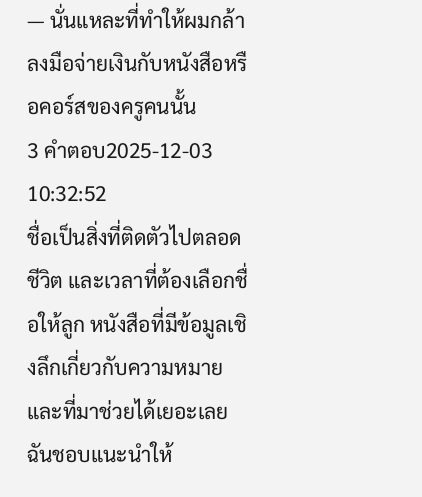— นั่นแหละที่ทำให้ผมกล้าลงมือจ่ายเงินกับหนังสือหรือคอร์สของครูคนนั้น
3 คำตอบ2025-12-03 10:32:52
ชื่อเป็นสิ่งที่ติดตัวไปตลอดชีวิต และเวลาที่ต้องเลือกชื่อให้ลูก หนังสือที่มีข้อมูลเชิงลึกเกี่ยวกับความหมายและที่มาช่วยได้เยอะเลย
ฉันชอบแนะนำให้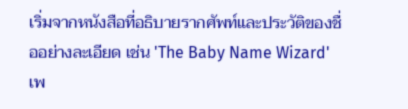เริ่มจากหนังสือที่อธิบายรากศัพท์และประวัติของชื่ออย่างละเอียด เช่น 'The Baby Name Wizard' เพ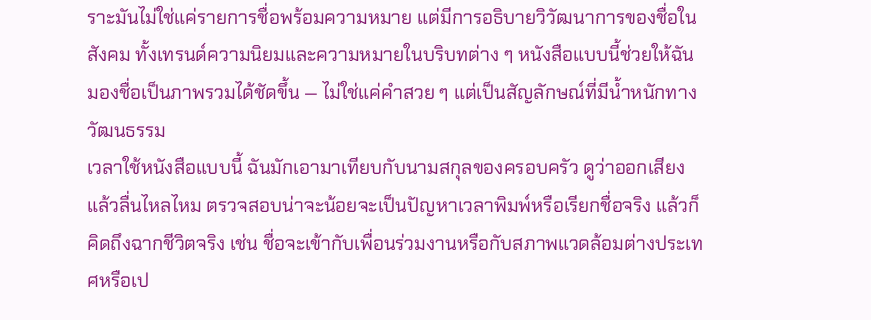ราะมันไม่ใช่แค่รายการชื่อพร้อมความหมาย แต่มีการอธิบายวิวัฒนาการของชื่อในสังคม ทั้งเทรนด์ความนิยมและความหมายในบริบทต่าง ๆ หนังสือแบบนี้ช่วยให้ฉันมองชื่อเป็นภาพรวมได้ชัดขึ้น — ไม่ใช่แค่คำสวย ๆ แต่เป็นสัญลักษณ์ที่มีน้ำหนักทางวัฒนธรรม
เวลาใช้หนังสือแบบนี้ ฉันมักเอามาเทียบกับนามสกุลของครอบครัว ดูว่าออกเสียงแล้วลื่นไหลไหม ตรวจสอบน่าจะน้อยจะเป็นปัญหาเวลาพิมพ์หรือเรียกชื่อจริง แล้วก็คิดถึงฉากชีวิตจริง เช่น ชื่อจะเข้ากับเพื่อนร่วมงานหรือกับสภาพแวดล้อมต่างประเทศหรือเป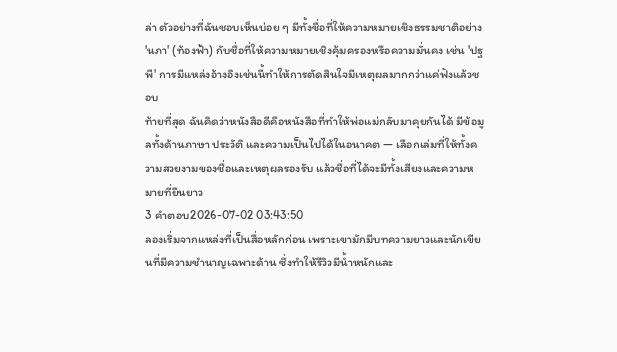ล่า ตัวอย่างที่ฉันชอบเห็นบ่อย ๆ มีทั้งชื่อที่ให้ความหมายเชิงธรรมชาติอย่าง 'นภา' (ท้องฟ้า) กับชื่อที่ให้ความหมายเชิงคุ้มครองหรือความมั่นคง เช่น 'ปฐพี' การมีแหล่งอ้างอิงเช่นนี้ทำให้การตัดสินใจมีเหตุผลมากกว่าแค่ฟังแล้วชอบ
ท้ายที่สุด ฉันคิดว่าหนังสือดีคือหนังสือที่ทำให้พ่อแม่กลับมาคุยกันได้ มีข้อมูลทั้งด้านภาษา ประวัติ และความเป็นไปได้ในอนาคต — เลือกเล่มที่ให้ทั้งความสวยงามของชื่อและเหตุผลรองรับ แล้วชื่อที่ได้จะมีทั้งเสียงและความหมายที่ยืนยาว
3 คำตอบ2026-07-02 03:43:50
ลองเริ่มจากแหล่งที่เป็นสื่อหลักก่อน เพราะเขามักมีบทความยาวและนักเขียนที่มีความชำนาญเฉพาะด้าน ซึ่งทำให้รีวิวมีน้ำหนักและ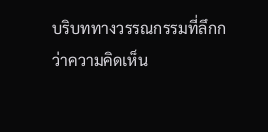บริบททางวรรณกรรมที่ลึกกว่าความคิดเห็น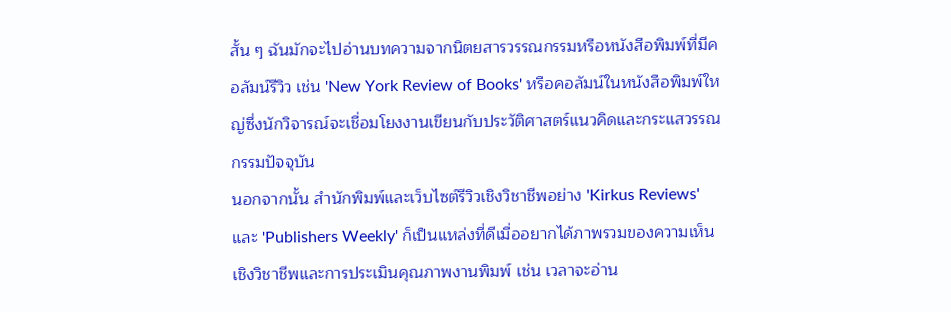สั้น ๆ ฉันมักจะไปอ่านบทความจากนิตยสารวรรณกรรมหรือหนังสือพิมพ์ที่มีคอลัมน์รีวิว เช่น 'New York Review of Books' หรือคอลัมน์ในหนังสือพิมพ์ใหญ่ซึ่งนักวิจารณ์จะเชื่อมโยงงานเขียนกับประวัติศาสตร์แนวคิดและกระแสวรรณกรรมปัจจุบัน
นอกจากนั้น สำนักพิมพ์และเว็บไซต์รีวิวเชิงวิชาชีพอย่าง 'Kirkus Reviews' และ 'Publishers Weekly' ก็เป็นแหล่งที่ดีเมื่ออยากได้ภาพรวมของความเห็นเชิงวิชาชีพและการประเมินคุณภาพงานพิมพ์ เช่น เวลาจะอ่าน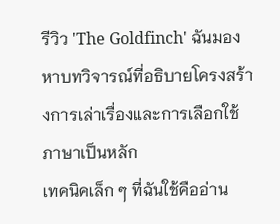รีวิว 'The Goldfinch' ฉันมองหาบทวิจารณ์ที่อธิบายโครงสร้างการเล่าเรื่องและการเลือกใช้ภาษาเป็นหลัก
เทคนิคเล็ก ๆ ที่ฉันใช้คืออ่าน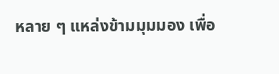หลาย ๆ แหล่งข้ามมุมมอง เพื่อ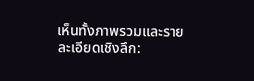เห็นทั้งภาพรวมและรายละเอียดเชิงลึก: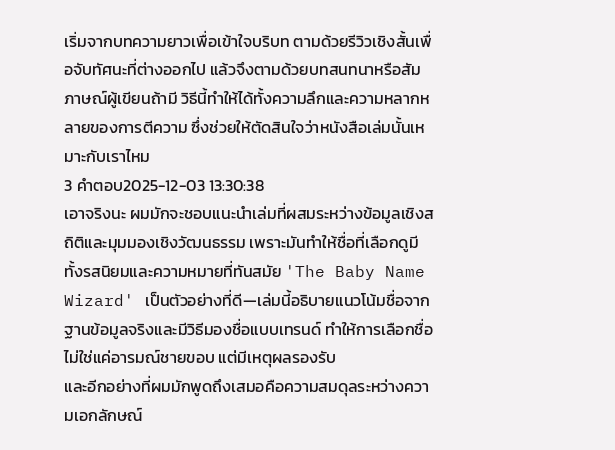เริ่มจากบทความยาวเพื่อเข้าใจบริบท ตามด้วยรีวิวเชิงสั้นเพื่อจับทัศนะที่ต่างออกไป แล้วจึงตามด้วยบทสนทนาหรือสัมภาษณ์ผู้เขียนถ้ามี วิธีนี้ทำให้ได้ทั้งความลึกและความหลากหลายของการตีความ ซึ่งช่วยให้ตัดสินใจว่าหนังสือเล่มนั้นเหมาะกับเราไหม
3 คำตอบ2025-12-03 13:30:38
เอาจริงนะ ผมมักจะชอบแนะนำเล่มที่ผสมระหว่างข้อมูลเชิงสถิติและมุมมองเชิงวัฒนธรรม เพราะมันทำให้ชื่อที่เลือกดูมีทั้งรสนิยมและความหมายที่ทันสมัย 'The Baby Name Wizard' เป็นตัวอย่างที่ดี—เล่มนี้อธิบายแนวโน้มชื่อจากฐานข้อมูลจริงและมีวิธีมองชื่อแบบเทรนด์ ทำให้การเลือกชื่อไม่ใช่แค่อารมณ์ชายขอบ แต่มีเหตุผลรองรับ
และอีกอย่างที่ผมมักพูดถึงเสมอคือความสมดุลระหว่างความเอกลักษณ์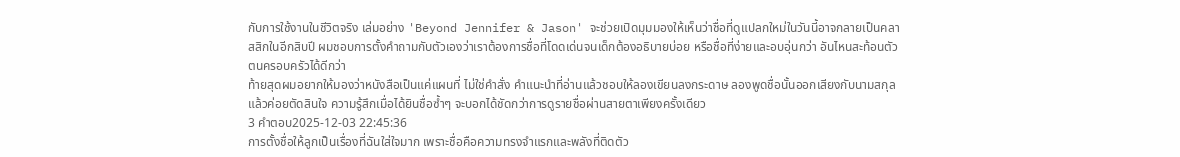กับการใช้งานในชีวิตจริง เล่มอย่าง 'Beyond Jennifer & Jason' จะช่วยเปิดมุมมองให้เห็นว่าชื่อที่ดูแปลกใหม่ในวันนี้อาจกลายเป็นคลาสสิกในอีกสิบปี ผมชอบการตั้งคำถามกับตัวเองว่าเราต้องการชื่อที่โดดเด่นจนเด็กต้องอธิบายบ่อย หรือชื่อที่ง่ายและอบอุ่นกว่า อันไหนสะท้อนตัวตนครอบครัวได้ดีกว่า
ท้ายสุดผมอยากให้มองว่าหนังสือเป็นแค่แผนที่ ไม่ใช่คำสั่ง คำแนะนำที่อ่านแล้วชอบให้ลองเขียนลงกระดาษ ลองพูดชื่อนั้นออกเสียงกับนามสกุล แล้วค่อยตัดสินใจ ความรู้สึกเมื่อได้ยินชื่อซ้ำๆ จะบอกได้ชัดกว่าการดูรายชื่อผ่านสายตาเพียงครั้งเดียว
3 คำตอบ2025-12-03 22:45:36
การตั้งชื่อให้ลูกเป็นเรื่องที่ฉันใส่ใจมาก เพราะชื่อคือความทรงจำแรกและพลังที่ติดตัว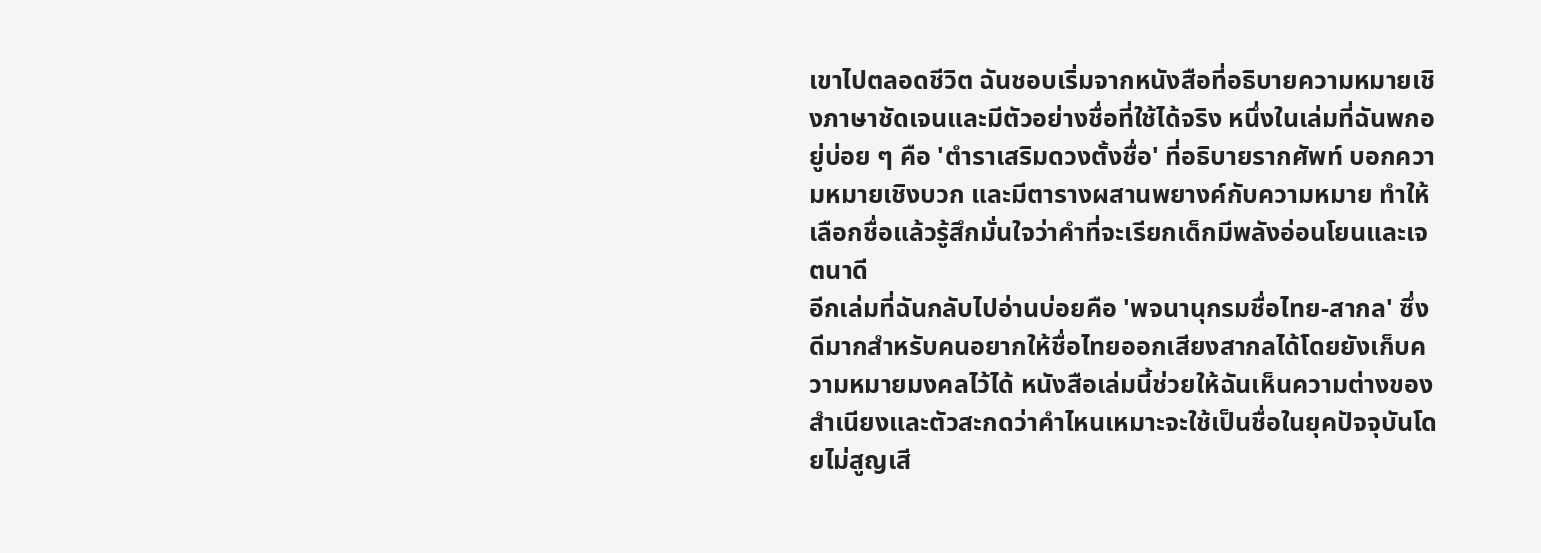เขาไปตลอดชีวิต ฉันชอบเริ่มจากหนังสือที่อธิบายความหมายเชิงภาษาชัดเจนและมีตัวอย่างชื่อที่ใช้ได้จริง หนึ่งในเล่มที่ฉันพกอยู่บ่อย ๆ คือ 'ตำราเสริมดวงตั้งชื่อ' ที่อธิบายรากศัพท์ บอกความหมายเชิงบวก และมีตารางผสานพยางค์กับความหมาย ทำให้เลือกชื่อแล้วรู้สึกมั่นใจว่าคำที่จะเรียกเด็กมีพลังอ่อนโยนและเจตนาดี
อีกเล่มที่ฉันกลับไปอ่านบ่อยคือ 'พจนานุกรมชื่อไทย-สากล' ซึ่งดีมากสำหรับคนอยากให้ชื่อไทยออกเสียงสากลได้โดยยังเก็บความหมายมงคลไว้ได้ หนังสือเล่มนี้ช่วยให้ฉันเห็นความต่างของสำเนียงและตัวสะกดว่าคำไหนเหมาะจะใช้เป็นชื่อในยุคปัจจุบันโดยไม่สูญเสี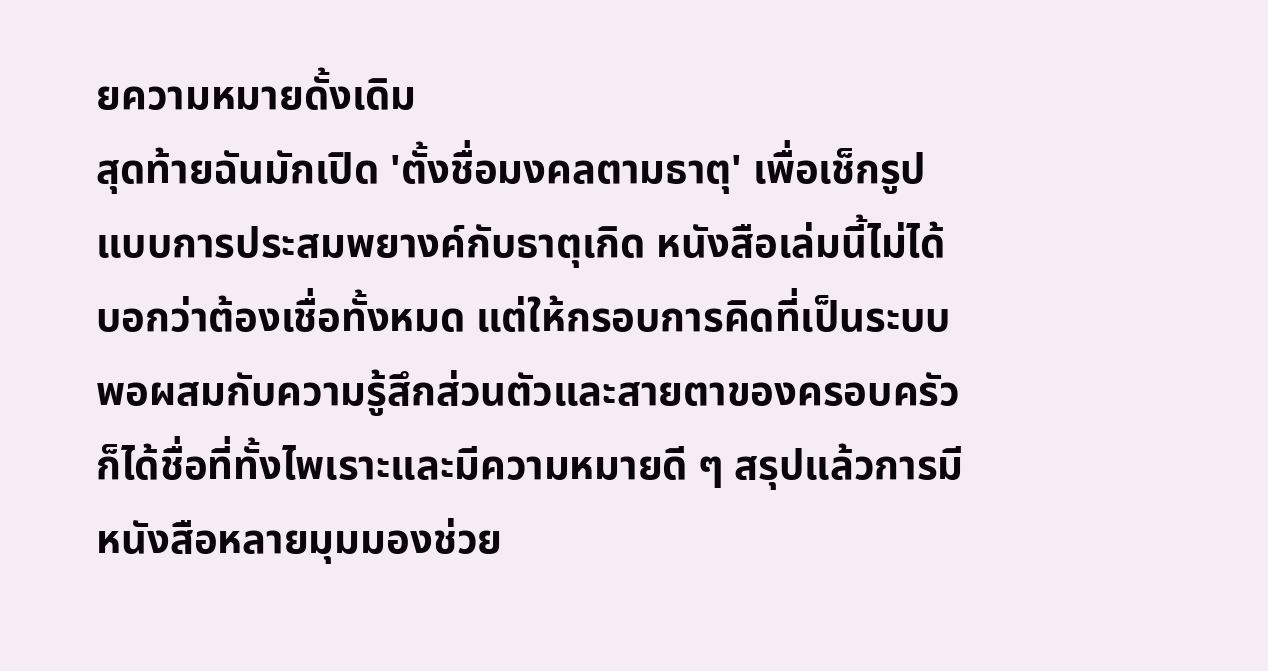ยความหมายดั้งเดิม
สุดท้ายฉันมักเปิด 'ตั้งชื่อมงคลตามธาตุ' เพื่อเช็กรูปแบบการประสมพยางค์กับธาตุเกิด หนังสือเล่มนี้ไม่ได้บอกว่าต้องเชื่อทั้งหมด แต่ให้กรอบการคิดที่เป็นระบบ พอผสมกับความรู้สึกส่วนตัวและสายตาของครอบครัว ก็ได้ชื่อที่ทั้งไพเราะและมีความหมายดี ๆ สรุปแล้วการมีหนังสือหลายมุมมองช่วย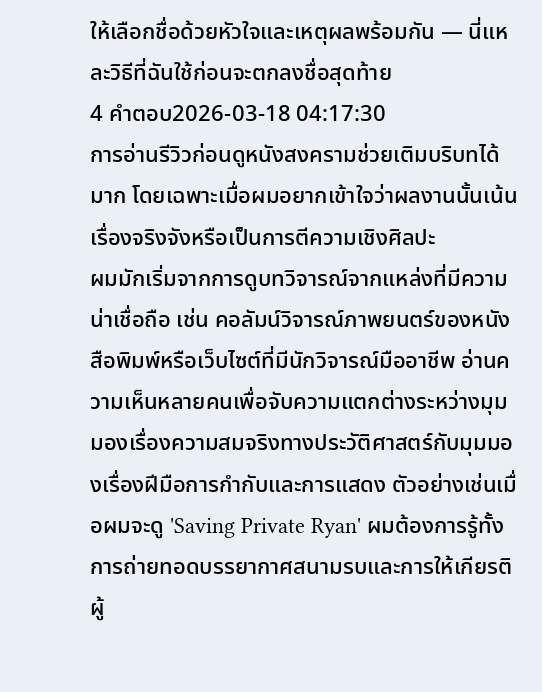ให้เลือกชื่อด้วยหัวใจและเหตุผลพร้อมกัน — นี่แหละวิธีที่ฉันใช้ก่อนจะตกลงชื่อสุดท้าย
4 คำตอบ2026-03-18 04:17:30
การอ่านรีวิวก่อนดูหนังสงครามช่วยเติมบริบทได้มาก โดยเฉพาะเมื่อผมอยากเข้าใจว่าผลงานนั้นเน้นเรื่องจริงจังหรือเป็นการตีความเชิงศิลปะ
ผมมักเริ่มจากการดูบทวิจารณ์จากแหล่งที่มีความน่าเชื่อถือ เช่น คอลัมน์วิจารณ์ภาพยนตร์ของหนังสือพิมพ์หรือเว็บไซต์ที่มีนักวิจารณ์มืออาชีพ อ่านความเห็นหลายคนเพื่อจับความแตกต่างระหว่างมุมมองเรื่องความสมจริงทางประวัติศาสตร์กับมุมมองเรื่องฝีมือการกำกับและการแสดง ตัวอย่างเช่นเมื่อผมจะดู 'Saving Private Ryan' ผมต้องการรู้ทั้งการถ่ายทอดบรรยากาศสนามรบและการให้เกียรติผู้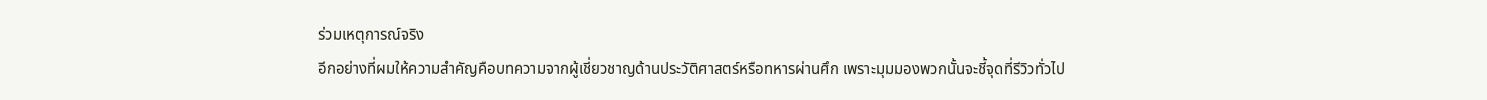ร่วมเหตุการณ์จริง
อีกอย่างที่ผมให้ความสำคัญคือบทความจากผู้เชี่ยวชาญด้านประวัติศาสตร์หรือทหารผ่านศึก เพราะมุมมองพวกนั้นจะชี้จุดที่รีวิวทั่วไป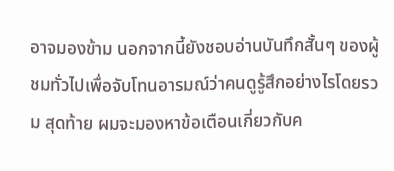อาจมองข้าม นอกจากนี้ยังชอบอ่านบันทึกสั้นๆ ของผู้ชมทั่วไปเพื่อจับโทนอารมณ์ว่าคนดูรู้สึกอย่างไรโดยรวม สุดท้าย ผมจะมองหาข้อเตือนเกี่ยวกับค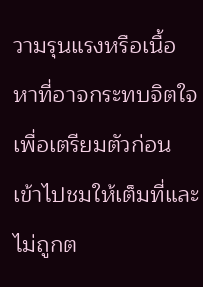วามรุนแรงหรือเนื้อหาที่อาจกระทบจิตใจ เพื่อเตรียมตัวก่อนเข้าไปชมให้เต็มที่และไม่ถูกต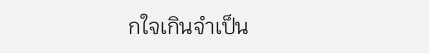กใจเกินจำเป็น